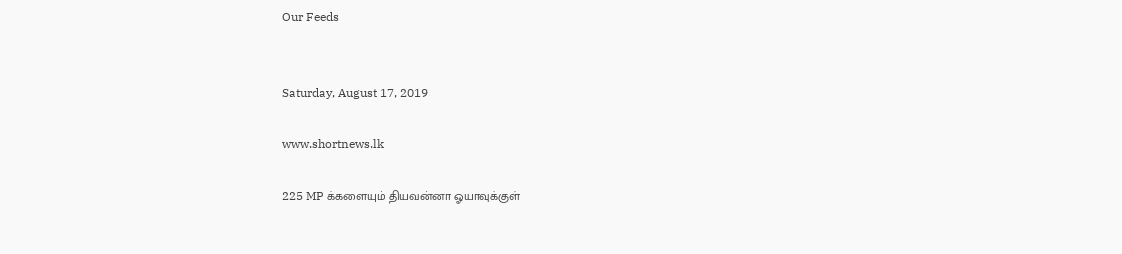Our Feeds


Saturday, August 17, 2019

www.shortnews.lk

225 MP க்களையும் தியவன்னா ஓயாவுக்குள்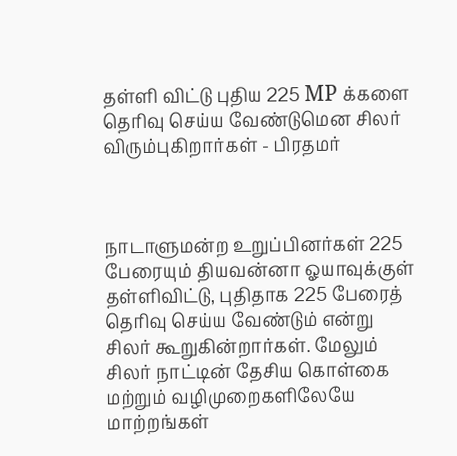தள்ளி விட்டு புதிய 225 MP க்களை தெரிவு செய்ய வேண்டுமென சிலர் விரும்புகிறார்கள் - பிரதமர்



நாடாளுமன்ற உறுப்பினர்கள் 225 பேரையும் தியவன்னா ஓயாவுக்குள் தள்ளிவிட்டு, புதிதாக 225 பேரைத் தெரிவு செய்ய வேண்டும் என்று சிலர் கூறுகின்றார்கள். மேலும் சிலர் நாட்டின் தேசிய கொள்கை மற்றும் வழிமுறைகளிலேயே மாற்றங்கள்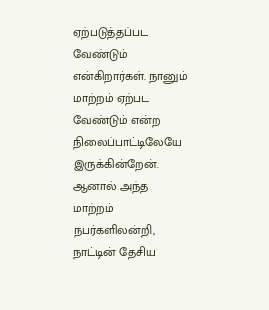ஏற்படுத்தப்பட வேண்டும் என்கிறார்கள். நானும் மாற்றம் ஏற்பட வேண்டும் என்ற நிலைப்பாட்டிலேயே இருக்கின்றேன். ஆனால் அந்த மாற்றம் நபர்களிலன்றி, நாட்டின் தேசிய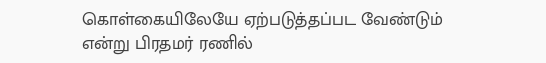கொள்கையிலேயே ஏற்படுத்தப்பட வேண்டும் என்று பிரதமர் ரணில்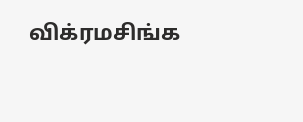விக்ரமசிங்க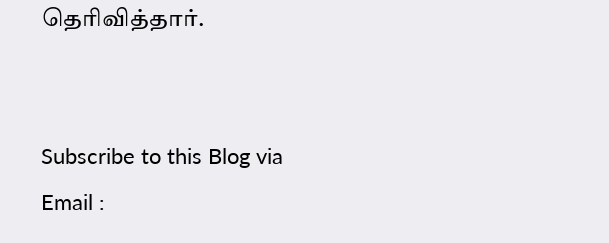தெரிவித்தார்.


Subscribe to this Blog via Email :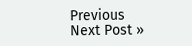Previous
Next Post »